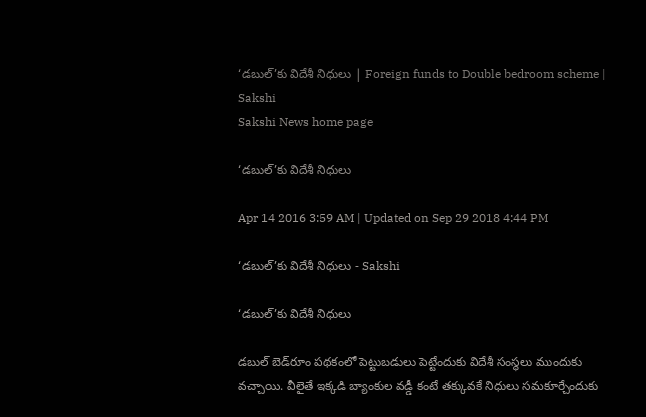‘డబుల్’కు విదేశీ నిధులు | Foreign funds to Double bedroom scheme | Sakshi
Sakshi News home page

‘డబుల్’కు విదేశీ నిధులు

Apr 14 2016 3:59 AM | Updated on Sep 29 2018 4:44 PM

‘డబుల్’కు విదేశీ నిధులు - Sakshi

‘డబుల్’కు విదేశీ నిధులు

డబుల్ బెడ్‌రూం పథకంలో పెట్టుబడులు పెట్టేందుకు విదేశీ సంస్థలు ముందుకు వచ్చాయి. వీలైతే ఇక్కడి బ్యాంకుల వడ్డీ కంటే తక్కువకే నిధులు సమకూర్చేందుకు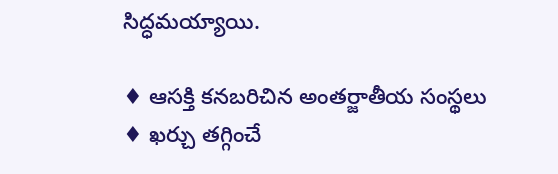సిద్ధమయ్యాయి.

♦ ఆసక్తి కనబరిచిన అంతర్జాతీయ సంస్థలు
♦ ఖర్చు తగ్గించే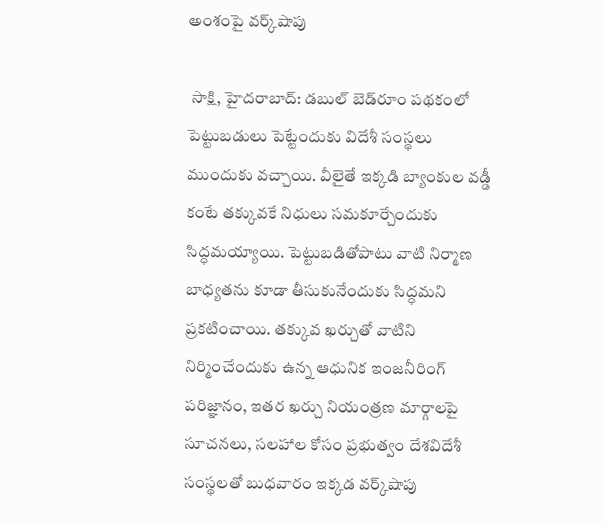అంశంపై వర్క్‌షాపు

 సాక్షి, హైదరాబాద్: డబుల్ బెడ్‌రూం పథకంలో పెట్టుబడులు పెట్టేందుకు విదేశీ సంస్థలు ముందుకు వచ్చాయి. వీలైతే ఇక్కడి బ్యాంకుల వడ్డీ కంటే తక్కువకే నిధులు సమకూర్చేందుకు సిద్ధమయ్యాయి. పెట్టుబడితోపాటు వాటి నిర్మాణ బాధ్యతను కూడా తీసుకునేందుకు సిద్ధమని ప్రకటించాయి. తక్కువ ఖర్చుతో వాటిని నిర్మించేందుకు ఉన్న ఆధునిక ఇంజనీరింగ్ పరిజ్ఞానం, ఇతర ఖర్చు నియంత్రణ మార్గాలపై సూచనలు, సలహాల కోసం ప్రభుత్వం దేశవిదేశీ సంస్థలతో బుధవారం ఇక్కడ వర్క్‌షాపు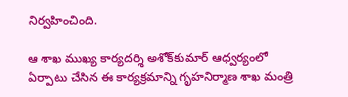నిర్వహించింది.

ఆ శాఖ ముఖ్య కార్యదర్శి అశోక్‌కుమార్ ఆధ్వర్యంలో ఏర్పాటు చేసిన ఈ కార్యక్రమాన్ని గృహనిర్మాణ శాఖ మంత్రి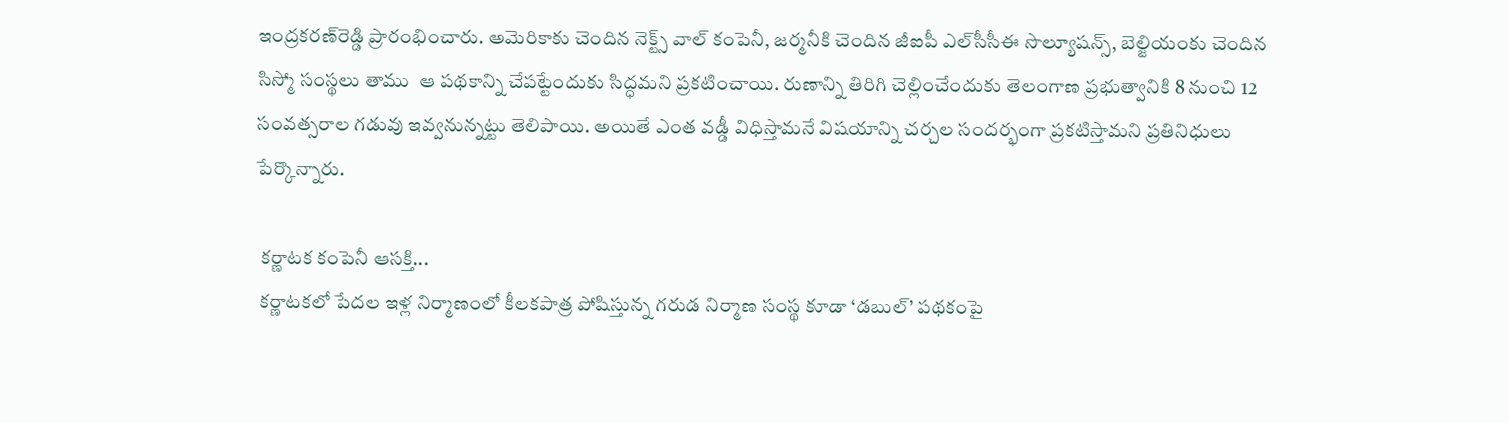ఇంద్రకరణ్‌రెడ్డి ప్రారంభించారు. అమెరికాకు చెందిన నెక్ట్స్ వాల్ కంపెనీ, జర్మనీకి చెందిన జీఐపీ ఎల్‌సీసీఈ సొల్యూషన్స్, బెల్జియంకు చెందిన సిస్మో సంస్థలు తాము  ఆ పథకాన్ని చేపట్టేందుకు సిద్ధమని ప్రకటించాయి. రుణాన్ని తిరిగి చెల్లించేందుకు తెలంగాణ ప్రభుత్వానికి 8 నుంచి 12 సంవత్సరాల గడువు ఇవ్వనున్నట్టు తెలిపాయి. అయితే ఎంత వడ్డీ విధిస్తామనే విషయాన్ని చర్చల సందర్భంగా ప్రకటిస్తామని ప్రతినిధులు పేర్కొన్నారు.

 కర్ణాటక కంపెనీ ఆసక్తి...
 కర్ణాటకలో పేదల ఇళ్ల నిర్మాణంలో కీలకపాత్ర పోషిస్తున్న గరుడ నిర్మాణ సంస్థ కూడా ‘డబుల్’ పథకంపై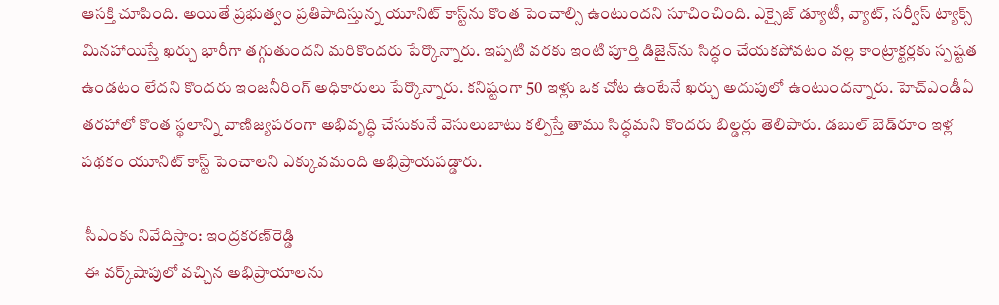ఆసక్తి చూపింది. అయితే ప్రభుత్వం ప్రతిపాదిస్తున్న యూనిట్ కాస్ట్‌ను కొంత పెంచాల్సి ఉంటుందని సూచించింది. ఎక్సైజ్ డ్యూటీ, వ్యాట్, సర్వీస్ ట్యాక్స్ మినహాయిస్తే ఖర్చు భారీగా తగ్గుతుందని మరికొందరు పేర్కొన్నారు. ఇప్పటి వరకు ఇంటి పూర్తి డిజైన్‌ను సిద్ధం చేయకపోవటం వల్ల కాంట్రాక్టర్లకు స్పష్టత ఉండటం లేదని కొందరు ఇంజనీరింగ్ అధికారులు పేర్కొన్నారు. కనిష్టంగా 50 ఇళ్లు ఒక చోట ఉంటేనే ఖర్చు అదుపులో ఉంటుందన్నారు. హెచ్‌ఎండీఏ తరహాలో కొంత స్థలాన్ని వాణిజ్యపరంగా అభివృద్ధి చేసుకునే వెసులుబాటు కల్పిస్తే తాము సిద్ధమని కొందరు బిల్డర్లు తెలిపారు. డబుల్ బెడ్‌రూం ఇళ్ల పథకం యూనిట్ కాస్ట్ పెంచాలని ఎక్కువమంది అభిప్రాయపడ్డారు.

 సీఎంకు నివేదిస్తాం: ఇంద్రకరణ్‌రెడ్డి
 ఈ వర్క్‌షాపులో వచ్చిన అభిప్రాయాలను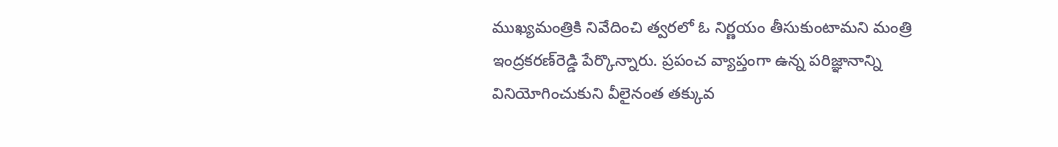ముఖ్యమంత్రికి నివేదించి త్వరలో ఓ నిర్ణయం తీసుకుంటామని మంత్రి ఇంద్రకరణ్‌రెడ్డి పేర్కొన్నారు. ప్రపంచ వ్యాప్తంగా ఉన్న పరిజ్ఞానాన్ని వినియోగించుకుని వీలైనంత తక్కువ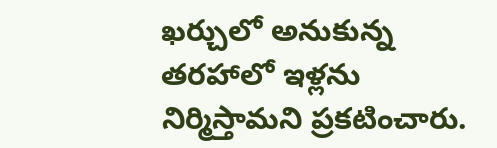ఖర్చులో అనుకున్న తరహాలో ఇళ్లను నిర్మిస్తామని ప్రకటించారు.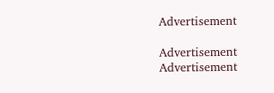Advertisement

Advertisement
Advertisement